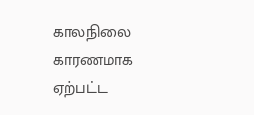காலநிலை காரணமாக ஏற்பட்ட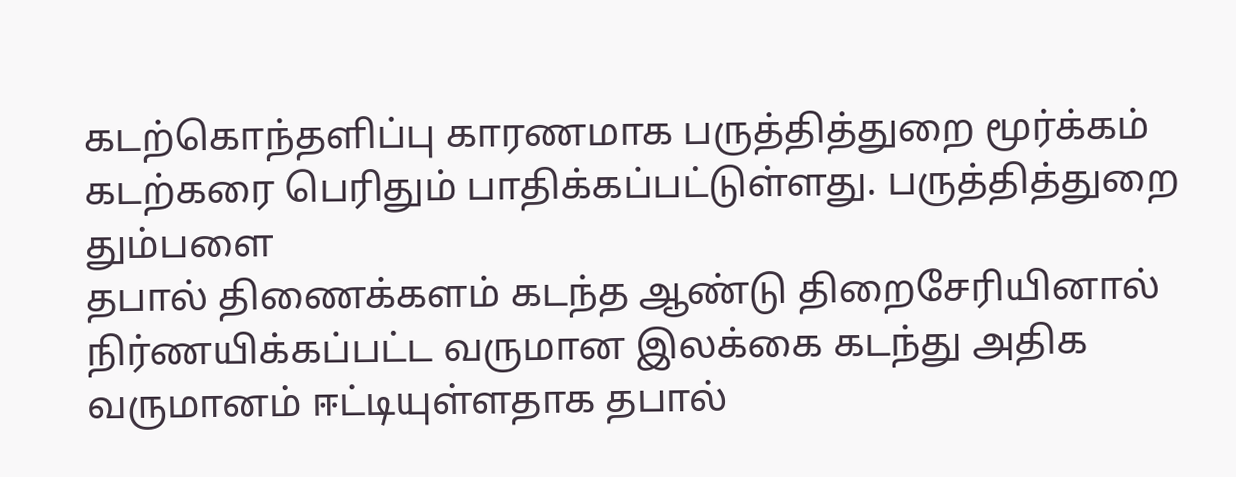கடற்கொந்தளிப்பு காரணமாக பருத்தித்துறை மூர்க்கம் கடற்கரை பெரிதும் பாதிக்கப்பட்டுள்ளது. பருத்தித்துறை தும்பளை
தபால் திணைக்களம் கடந்த ஆண்டு திறைசேரியினால் நிர்ணயிக்கப்பட்ட வருமான இலக்கை கடந்து அதிக வருமானம் ஈட்டியுள்ளதாக தபால்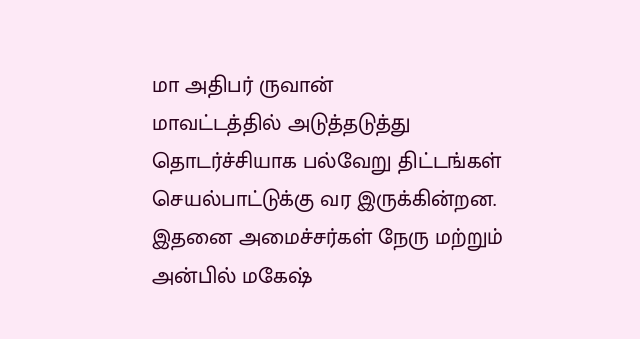மா அதிபர் ருவான்
மாவட்டத்தில் அடுத்தடுத்து தொடர்ச்சியாக பல்வேறு திட்டங்கள் செயல்பாட்டுக்கு வர இருக்கின்றன. இதனை அமைச்சர்கள் நேரு மற்றும் அன்பில் மகேஷ்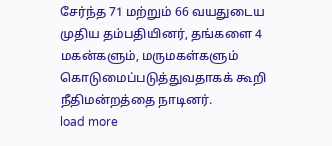சேர்ந்த 71 மற்றும் 66 வயதுடைய முதிய தம்பதியினர், தங்களை 4 மகன்களும், மருமகள்களும் கொடுமைப்படுத்துவதாகக் கூறி நீதிமன்றத்தை நாடினர்.
load more